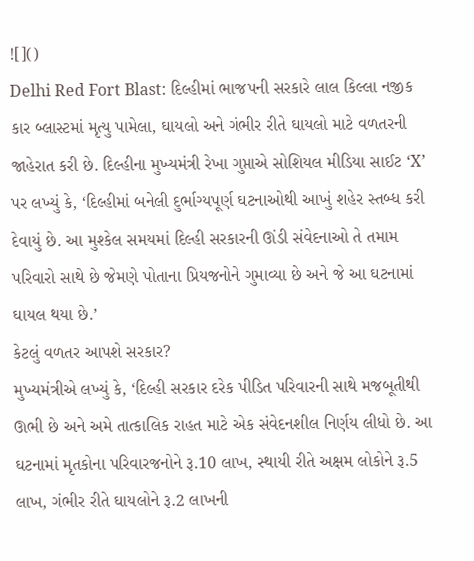![]()
Delhi Red Fort Blast: દિલ્હીમાં ભાજપની સરકારે લાલ કિલ્લા નજીક કાર બ્લાસ્ટમાં મૃત્યુ પામેલા, ઘાયલો અને ગંભીર રીતે ઘાયલો માટે વળતરની જાહેરાત કરી છે. દિલ્હીના મુખ્યમંત્રી રેખા ગુપ્તાએ સોશિયલ મીડિયા સાઈટ ‘X’ પર લખ્યું કે, ‘દિલ્હીમાં બનેલી દુર્ભાગ્યપૂર્ણ ઘટનાઓથી આખું શહેર સ્તબ્ધ કરી દેવાયું છે. આ મુશ્કેલ સમયમાં દિલ્હી સરકારની ઊંડી સંવેદનાઓ તે તમામ પરિવારો સાથે છે જેમણે પોતાના પ્રિયજનોને ગુમાવ્યા છે અને જે આ ઘટનામાં ઘાયલ થયા છે.’
કેટલું વળતર આપશે સરકાર?
મુખ્યમંત્રીએ લખ્યું કે, ‘દિલ્હી સરકાર દરેક પીડિત પરિવારની સાથે મજબૂતીથી ઊભી છે અને અમે તાત્કાલિક રાહત માટે એક સંવેદનશીલ નિર્ણય લીધો છે. આ ઘટનામાં મૃતકોના પરિવારજનોને રૂ.10 લાખ, સ્થાયી રીતે અક્ષમ લોકોને રૂ.5 લાખ, ગંભીર રીતે ઘાયલોને રૂ.2 લાખની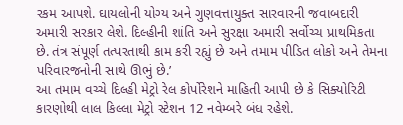રકમ આપશે. ઘાયલોની યોગ્ય અને ગુણવત્તાયુક્ત સારવારની જવાબદારી અમારી સરકાર લેશે. દિલ્હીની શાંતિ અને સુરક્ષા અમારી સર્વોચ્ચ પ્રાથમિકતા છે. તંત્ર સંપૂર્ણ તત્પરતાથી કામ કરી રહ્યું છે અને તમામ પીડિત લોકો અને તેમના પરિવારજનોની સાથે ઊભું છે.’
આ તમામ વચ્ચે દિલ્હી મેટ્રો રેલ કોર્પોરેશને માહિતી આપી છે કે સિક્યોરિટી કારણોથી લાલ કિલ્લા મેટ્રો સ્ટેશન 12 નવેમ્બરે બંધ રહેશે.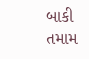બાકી તમામ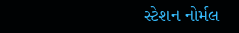સ્ટેશન નોર્મલ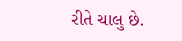રીતે ચાલુ છે.